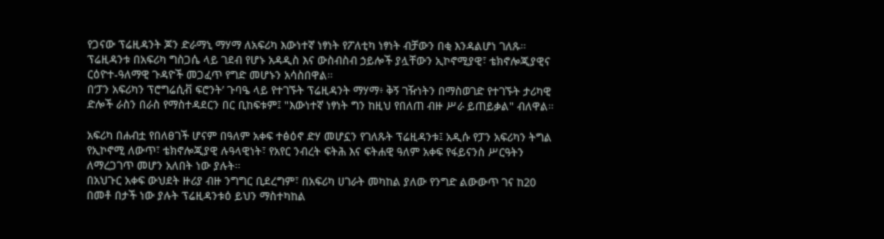የጋናው ፕሬዚዳንት ጆን ድራማኒ ማሃማ ለአፍሪካ እውነተኛ ነፃነት የፖለቲካ ነፃነት ብቻውን በቂ እንዳልሆነ ገለጹ።
ፕሬዚዳንቱ በአፍሪካ ግስጋሴ ላይ ገደብ የሆኑ አዳዲስ እና ውስብስብ ኃይሎች ያሏቸውን ኢኮኖሚያዊ፣ ቴክኖሎጂያዊና ርዕዮተ-ዓለማዊ ጉዳዮች መጋፈጥ የግድ መሆኑን አሳስበዋል።
በ‘ፓን አፍሪካን ፕሮግሬሲቭ ፍሮንት’ ጉባዔ ላይ የተገኙት ፕሬዚዳንት ማሃማ፥ ቅኝ ገዥነትን በማስወገድ የተገኙት ታሪካዊ ድሎች ራስን በራስ የማስተዳደርን በር ቢከፍቱም፤ "እውነተኛ ነፃነት ግን ከዚህ የበለጠ ብዙ ሥራ ይጠይቃል" ብለዋል።

አፍሪካ በሐብቷ የበለፀገች ሆናም በዓለም አቀፍ ተፅዕኖ ድሃ መሆኗን የገለጹት ፕሬዚዳንቱ፤ አዲሱ የፓን አፍሪካን ትግል የኢኮኖሚ ለውጥ፣ ቴክኖሎጂያዊ ሉዓላዊነት፣ የአየር ንብረት ፍትሕ እና ፍትሐዊ ዓለም አቀፍ የፋይናንስ ሥርዓትን ለማረጋገጥ መሆን አለበት ነው ያሉት።
በአህጉር አቀፍ ውህደት ዙሪያ ብዙ ንግግር ቢደረግም፣ በአፍሪካ ሀገራት መካከል ያለው የንግድ ልውውጥ ገና ከ20 በመቶ በታች ነው ያሉት ፕሬዚዳንቱዕ ይህን ማስተካከል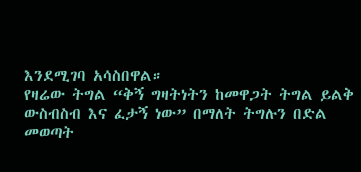እንደሚገባ አሳስበዋል።
የዛሬው ትግል “ቅኝ ግዛትነትን ከመዋጋት ትግል ይልቅ ውስብስብ እና ፈታኝ ነው” በማለት ትግሉን በድል መወጣት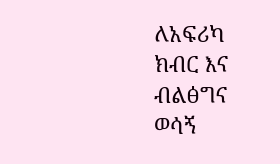ለአፍሪካ ክብር እና ብልፅግና ወሳኝ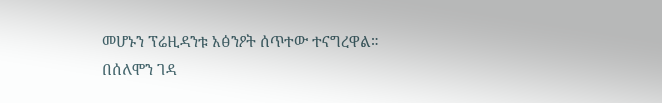መሆኑን ፕሬዚዳንቱ አፅንዖት ሰጥተው ተናግረዋል።
በሰለሞን ገዳ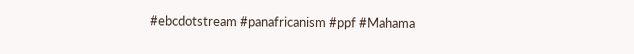#ebcdotstream #panafricanism #ppf #Mahama